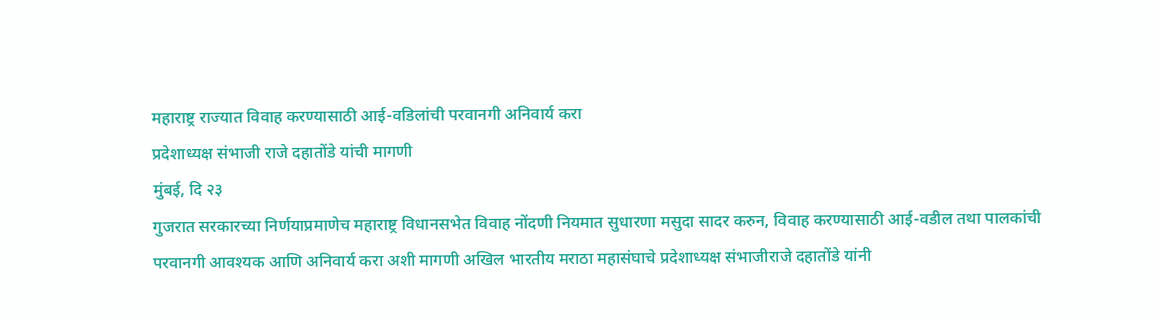महाराष्ट्र राज्यात विवाह करण्यासाठी आई-वडिलांची परवानगी अनिवार्य करा
प्रदेशाध्यक्ष संभाजी राजे दहातोंडे यांची मागणी
मुंबई, दि २३
गुजरात सरकारच्या निर्णयाप्रमाणेच महाराष्ट्र विधानसभेत विवाह नोंदणी नियमात सुधारणा मसुदा सादर करुन, विवाह करण्यासाठी आई-वडील तथा पालकांची परवानगी आवश्यक आणि अनिवार्य करा अशी मागणी अखिल भारतीय मराठा महासंघाचे प्रदेशाध्यक्ष संभाजीराजे दहातोंडे यांनी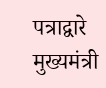पत्राद्वारे मुख्यमंत्री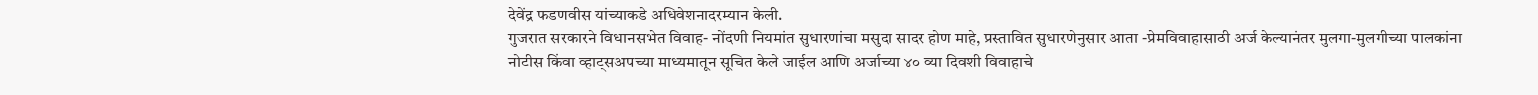देवेंद्र फडणवीस यांच्याकडे अधिवेशनादरम्यान केली.
गुजरात सरकारने विधानसभेत विवाह- नोंदणी नियमांत सुधारणांचा मसुदा सादर होण माहे, प्रस्तावित सुधारणेनुसार आता -प्रेमविवाहासाठी अर्ज केल्यानंतर मुलगा-मुलगीच्या पालकांना
नोटीस किंवा व्हाट्सअपच्या माध्यमातून सूचित केले जाईल आणि अर्जाच्या ४० व्या दिवशी विवाहाचे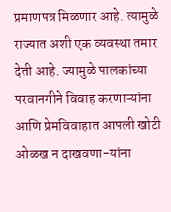प्रमाणपत्र मिळणार आहे. त्यामुळे राज्यात अशी एक व्यवस्था तमार देती आहे. ज्यामुळे पालकांच्या परवानगीने विवाह करणाऱ्यांना आणि प्रेमविवाहात आपली खोटी ओळख न दाखवणा-यांना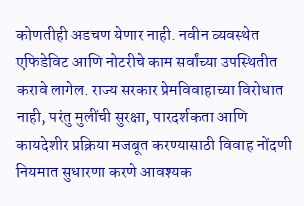कोणतीही अडचण येणार नाही. नवीन व्यवस्थेत एफिडेविट आणि नोटरीचे काम सर्वांच्या उपस्थितीत करावे लागेल. राज्य सरकार प्रेमविवाहाच्या विरोधात नाही, परंतु मुलींची सुरक्षा, पारदर्शकता आणि कायदेशीर प्रक्रिया मजबूत करण्यासाठी विवाह नोंदणी नियमात सुधारणा करणे आवश्यक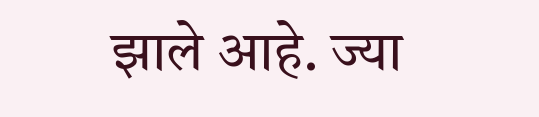झाले आहे. ज्या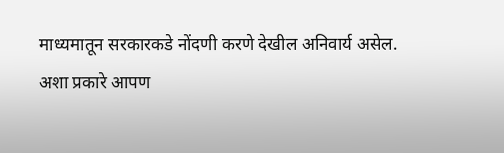माध्यमातून सरकारकडे नोंदणी करणे देखील अनिवार्य असेल.
अशा प्रकारे आपण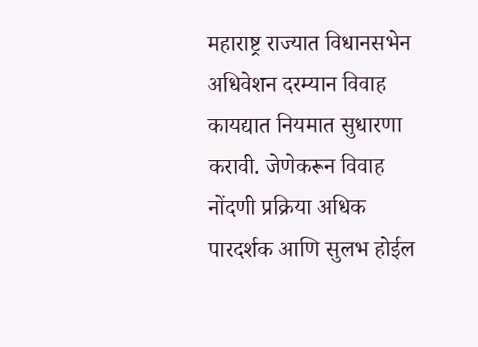महाराष्ट्र राज्यात विधानसभेन अधिवेशन दरम्यान विवाह कायद्यात नियमात सुधारणा करावी. जेणेकरून विवाह नोंदणी प्रक्रिया अधिक पारदर्शक आणि सुलभ होईल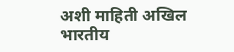अशी माहिती अखिल भारतीय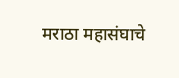मराठा महासंघाचे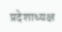प्रदेशाध्यक्ष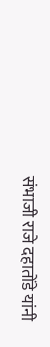संभाजी राजे दहातोंडे यांनी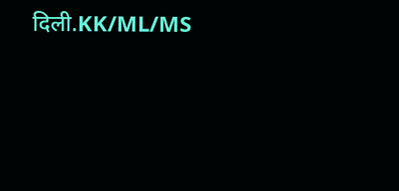दिली.KK/ML/MS